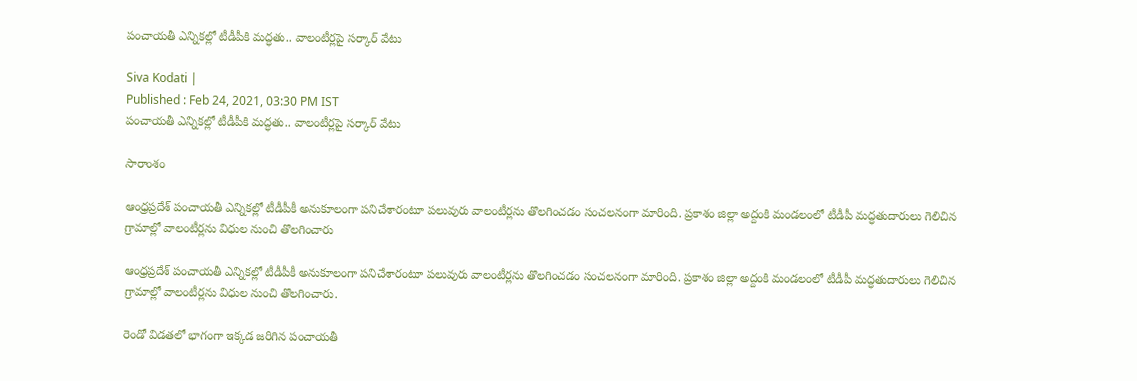పంచాయతీ ఎన్నికల్లో టీడీపీకి మద్ధతు.. వాలంటీర్లపై సర్కార్ వేటు

Siva Kodati |
Published : Feb 24, 2021, 03:30 PM IST
పంచాయతీ ఎన్నికల్లో టీడీపీకి మద్ధతు.. వాలంటీర్లపై సర్కార్ వేటు

సారాంశం

ఆంధ్రప్రదేశ్ పంచాయతీ ఎన్నికల్లో టీడీపీకీ అనుకూలంగా పనిచేశారంటూ పలువురు వాలంటీర్లను తొలగించడం సంచలనంగా మారింది. ప్రకాశం జిల్లా అద్దంకి మండలంలో టీడీపీ మద్ధతుదారులు గెలిచిన గ్రామాల్లో వాలంటీర్లను విధుల నుంచి తొలగించారు

ఆంధ్రప్రదేశ్ పంచాయతీ ఎన్నికల్లో టీడీపీకీ అనుకూలంగా పనిచేశారంటూ పలువురు వాలంటీర్లను తొలగించడం సంచలనంగా మారింది. ప్రకాశం జిల్లా అద్దంకి మండలంలో టీడీపీ మద్ధతుదారులు గెలిచిన గ్రామాల్లో వాలంటీర్లను విధుల నుంచి తొలగించారు.

రెండో విడతలో భాగంగా ఇక్కడ జరిగిన పంచాయతీ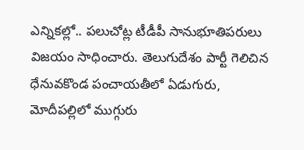ఎన్నికల్లో.. పలుచోట్ల టీడీపీ సానుభూతిపరులు విజయం సాధించారు. తెలుగుదేశం పార్టీ గెలిచిన ధేనువకొండ పంచాయతీలో ఏడుగురు, మోదీపల్లిలో ముగ్గురు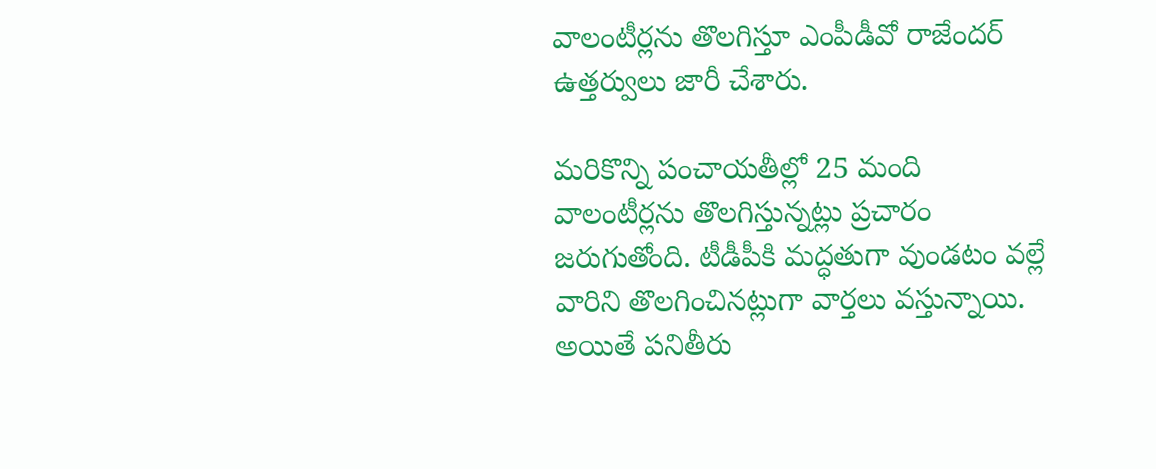వాలంటీర్లను తొలగిస్తూ ఎంపీడీవో రాజేందర్ ఉత్తర్వులు జారీ చేశారు.

మరికొన్ని పంచాయతీల్లో 25 మంది వాలంటీర్లను తొలగిస్తున్నట్లు ప్రచారం జరుగుతోంది. టీడీపీకి మద్ధతుగా వుండటం వల్లే వారిని తొలగించినట్లుగా వార్తలు వస్తున్నాయి. అయితే పనితీరు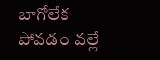బాగోలేక పోవడం వల్లే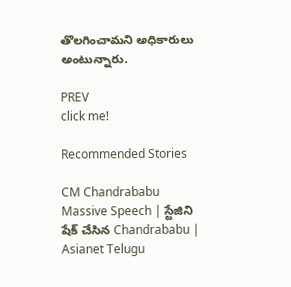తొలగించామని అధికారులు అంటున్నారు.

PREV
click me!

Recommended Stories

CM Chandrababu Massive Speech | స్టేజిని షేక్ చేసిన Chandrababu | Asianet Telugu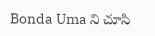Bonda Uma ని చూసి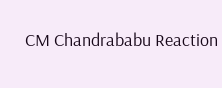CM Chandrababu Reaction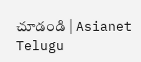చూడండి | Asianet Telugu